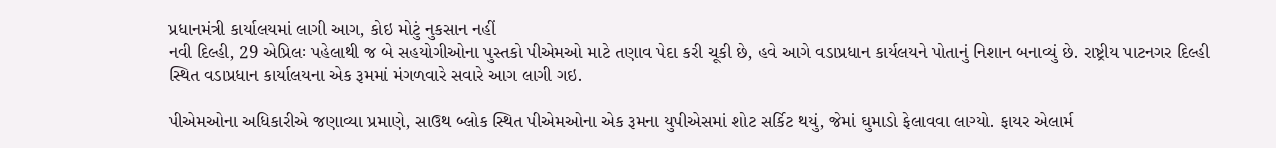પ્રધાનમંત્રી કાર્યાલયમાં લાગી આગ, કોઇ મોટું નુકસાન નહીં
નવી દિલ્હી, 29 એપ્રિલઃ પહેલાથી જ બે સહયોગીઓના પુસ્તકો પીએમઓ માટે તણાવ પેદા કરી ચૂકી છે, હવે આગે વડાપ્રધાન કાર્યલયને પોતાનું નિશાન બનાવ્યું છે. રાષ્ટ્રીય પાટનગર દિલ્હી સ્થિત વડાપ્રધાન કાર્યાલયના એક રૂમમાં મંગળવારે સવારે આગ લાગી ગઇ.

પીએમઓના અધિકારીએ જણાવ્યા પ્રમાણે, સાઉથ બ્લોક સ્થિત પીએમઓના એક રૂમના યુપીએસમાં શોટ સર્કિટ થયું, જેમાં ઘુમાડો ફેલાવવા લાગ્યો. ફાયર એલાર્મ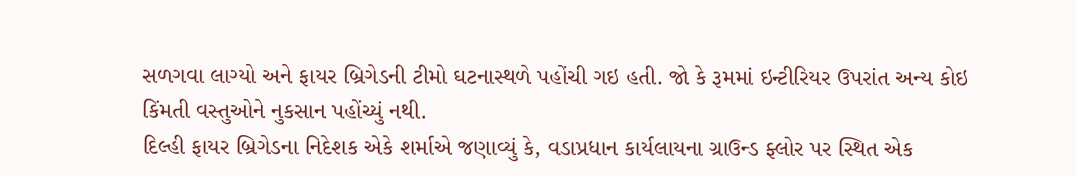સળગવા લાગ્યો અને ફાયર બ્રિગેડની ટીમો ઘટનાસ્થળે પહોંચી ગઇ હતી. જો કે રૂમમાં ઇન્ટીરિયર ઉપરાંત અન્ય કોઇ કિંમતી વસ્તુઓને નુકસાન પહોંચ્યું નથી.
દિલ્હી ફાયર બ્રિગેડના નિદેશક એકે શર્માએ જણાવ્યું કે, વડાપ્રધાન કાર્યલાયના ગ્રાઉન્ડ ફ્લોર પર સ્થિત એક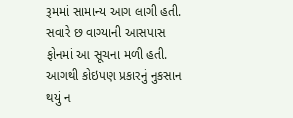રૂમમાં સામાન્ય આગ લાગી હતી. સવારે છ વાગ્યાની આસપાસ ફોનમાં આ સૂચના મળી હતી. આગથી કોઇપણ પ્રકારનું નુકસાન થયું ન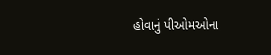હોવાનું પીઓમઓના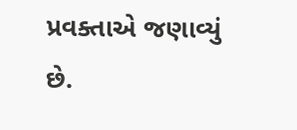પ્રવક્તાએ જણાવ્યું છે.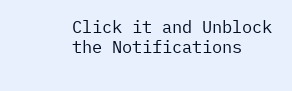Click it and Unblock the Notifications